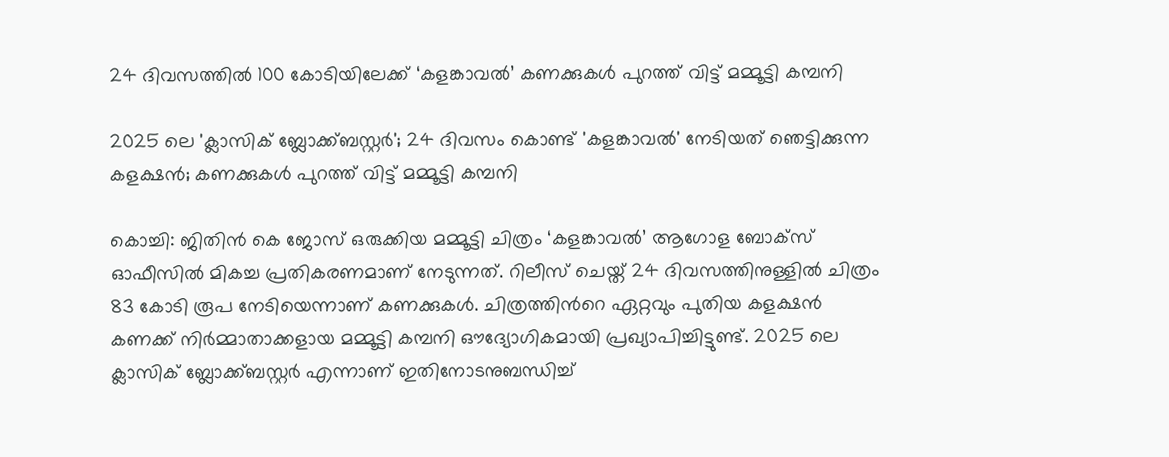24 ദിവസത്തില്‍ 100 കോടിയിലേക്ക്‌ ‘കളങ്കാവൽ’ കണക്കുകൾ പുറത്ത് വിട്ട് മമ്മൂട്ടി കമ്പനി

2025 ലെ 'ക്ലാസിക് ബ്ലോക്ക്ബസ്റ്റര്‍'; 24 ദിവസം കൊണ്ട് 'കളങ്കാവൽ' നേടിയത് ഞെട്ടിക്കുന്ന കളക്ഷൻ; കണക്കുകൾ പുറത്ത് വിട്ട് മമ്മൂട്ടി കമ്പനി

കൊച്ചി: ജിതിൻ കെ ജോസ് ഒരുക്കിയ മമ്മൂട്ടി ചിത്രം ‘കളങ്കാവൽ’ ആഗോള ബോക്സ് ഓഫീസിൽ മികച്ച പ്രതികരണമാണ് നേടുന്നത്. റിലീസ് ചെയ്ത് 24 ദിവസത്തിനുള്ളിൽ ചിത്രം 83 കോടി രൂപ നേടിയെന്നാണ് കണക്കുകൾ. ചിത്രത്തിന്‍റെ ഏറ്റവും പുതിയ കളക്ഷന്‍ കണക്ക് നിര്‍മ്മാതാക്കളായ മമ്മൂട്ടി കമ്പനി ഔദ്യോഗികമായി പ്രഖ്യാപിച്ചിട്ടുണ്ട്. 2025 ലെ ക്ലാസിക് ബ്ലോക്ക്ബസ്റ്റര്‍ എന്നാണ് ഇതിനോടനുബന്ധിച്ച്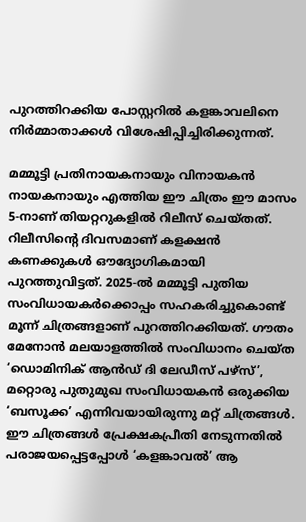പുറത്തിറക്കിയ പോസ്റ്ററില്‍ കളങ്കാവലിനെ നിര്‍മ്മാതാക്കള്‍ വിശേഷിപ്പിച്ചിരിക്കുന്നത്.

മമ്മൂട്ടി പ്രതിനായകനായും വിനായകൻ നായകനായും എത്തിയ ഈ ചിത്രം ഈ മാസം 5-നാണ് തിയറ്ററുകളിൽ റിലീസ് ചെയ്തത്. റിലീസിന്റെ ദിവസമാണ് കളക്ഷൻ കണക്കുകൾ ഔദ്യോഗികമായി പുറത്തുവിട്ടത്. 2025-ൽ മമ്മൂട്ടി പുതിയ സംവിധായകർക്കൊപ്പം സഹകരിച്ചുകൊണ്ട് മൂന്ന് ചിത്രങ്ങളാണ് പുറത്തിറക്കിയത്. ഗൗതം മേനോൻ മലയാളത്തിൽ സംവിധാനം ചെയ്ത ‘ഡൊമിനിക് ആന്‍ഡ് ദി ലേഡീസ് പഴ്സ്’, മറ്റൊരു പുതുമുഖ സംവിധായകൻ ഒരുക്കിയ ‘ബസൂക്ക’ എന്നിവയായിരുന്നു മറ്റ് ചിത്രങ്ങൾ. ഈ ചിത്രങ്ങൾ പ്രേക്ഷകപ്രീതി നേടുന്നതിൽ പരാജയപ്പെട്ടപ്പോൾ ‘കളങ്കാവൽ’ ആ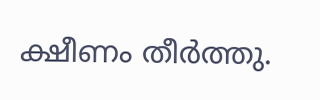ക്ഷീണം തീർത്തു.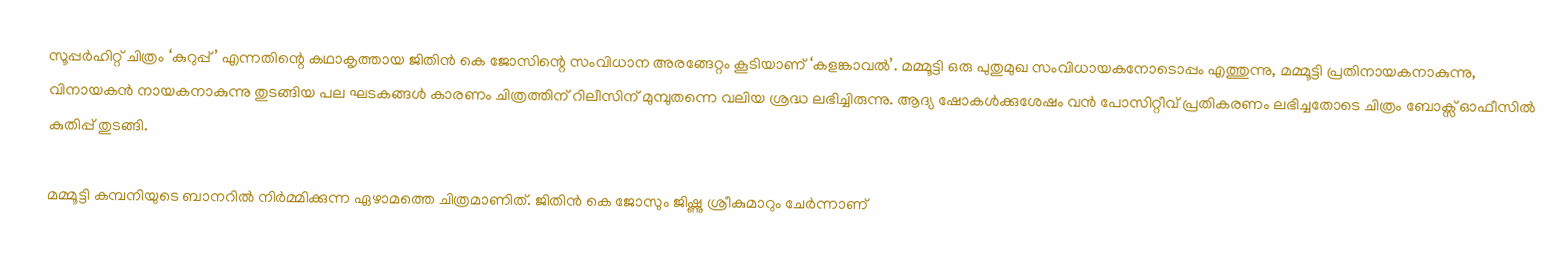സൂപ്പർഹിറ്റ് ചിത്രം ‘കുറുപ്പ്’ എന്നതിന്റെ കഥാകൃത്തായ ജിതിൻ കെ ജോസിന്റെ സംവിധാന അരങ്ങേറ്റം കൂടിയാണ് ‘കളങ്കാവൽ’. മമ്മൂട്ടി ഒരു പുതുമുഖ സംവിധായകനോടൊപ്പം എത്തുന്നു, മമ്മൂട്ടി പ്രതിനായകനാകുന്നു, വിനായകൻ നായകനാകുന്നു തുടങ്ങിയ പല ഘടകങ്ങൾ കാരണം ചിത്രത്തിന് റിലീസിന് മുമ്പുതന്നെ വലിയ ശ്രദ്ധ ലഭിച്ചിരുന്നു. ആദ്യ ഷോകൾക്കുശേഷം വൻ പോസിറ്റീവ് പ്രതികരണം ലഭിച്ചതോടെ ചിത്രം ബോക്സ് ഓഫീസിൽ കുതിപ്പ് തുടങ്ങി.

മമ്മൂട്ടി കമ്പനിയുടെ ബാനറിൽ നിർമ്മിക്കുന്ന ഏഴാമത്തെ ചിത്രമാണിത്. ജിതിൻ കെ ജോസും ജിഷ്ണു ശ്രീകുമാറും ചേർന്നാണ്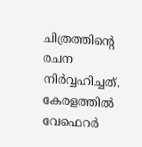ചിത്രത്തിന്റെ രചന നിർവ്വഹിച്ചത്. കേരളത്തിൽ വേഫെറർ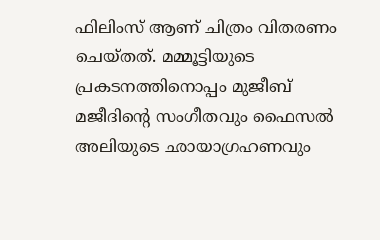ഫിലിംസ് ആണ് ചിത്രം വിതരണം ചെയ്തത്. മമ്മൂട്ടിയുടെ പ്രകടനത്തിനൊപ്പം മുജീബ് മജീദിന്റെ സംഗീതവും ഫൈസൽ അലിയുടെ ഛായാഗ്രഹണവും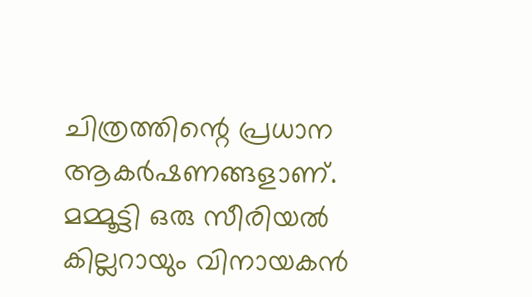ചിത്രത്തിന്റെ പ്രധാന ആകർഷണങ്ങളാണ്. മമ്മൂട്ടി ഒരു സീരിയൽ കില്ലറായും വിനായകൻ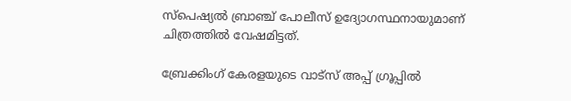സ്പെഷ്യൽ ബ്രാഞ്ച് പോലീസ് ഉദ്യോഗസ്ഥനായുമാണ് ചിത്രത്തിൽ വേഷമിട്ടത്.

ബ്രേക്കിംഗ് കേരളയുടെ വാട്സ് അപ്പ് ഗ്രൂപ്പിൽ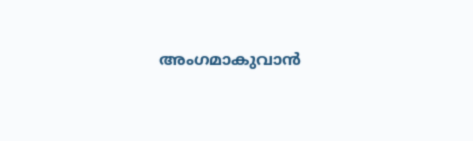അംഗമാകുവാൻ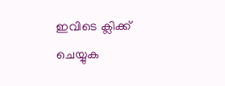ഇവിടെ ക്ലിക്ക് ചെയ്യുക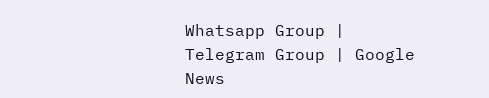Whatsapp Group | Telegram Group | Google News